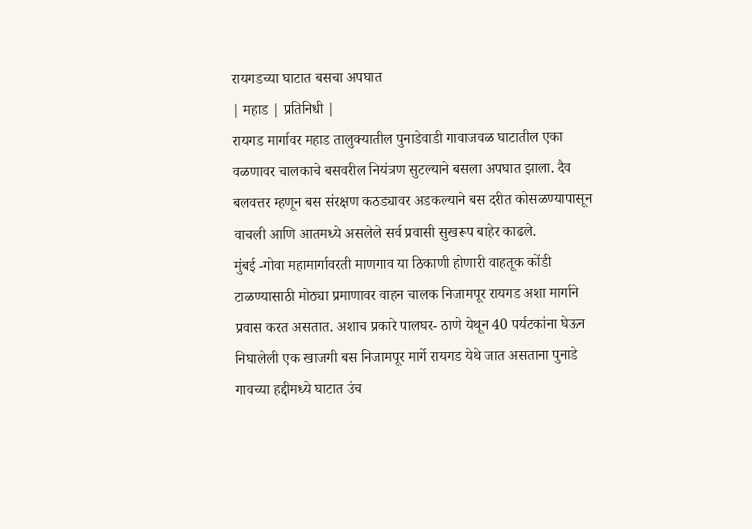रायगडच्या घाटात बसचा अपघात
| महाड | प्रतिनिधी |
रायगड मार्गावर महाड तालुक्यातील पुनाडेवाडी गावाजवळ घाटातील एका वळणावर चालकाचे बसवरील नियंत्रण सुटल्याने बसला अपघात झाला. दैव बलवत्तर म्हणून बस संरक्षण कठड्यावर अडकल्याने बस दरीत कोसळण्यापासून वाचली आणि आतमध्ये असलेले सर्व प्रवासी सुखरूप बाहेर काढले.
मुंबई -गोवा महामार्गावरती माणगाव या ठिकाणी होणारी वाहतूक कोंडी टाळण्यासाठी मोठ्या प्रमाणावर वाहन चालक निजामपूर रायगड अशा मार्गाने प्रवास करत असतात. अशाच प्रकारे पालघर- ठाणे येथून 40 पर्यटकांना घेऊन निघालेली एक खाजगी बस निजामपूर मार्गे रायगड येथे जात असताना पुनाडे गावच्या हद्दीमध्ये घाटात उंच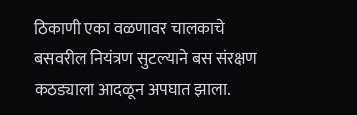ठिकाणी एका वळणावर चालकाचे बसवरील नियंत्रण सुटल्याने बस संरक्षण कठड्याला आदळून अपघात झाला.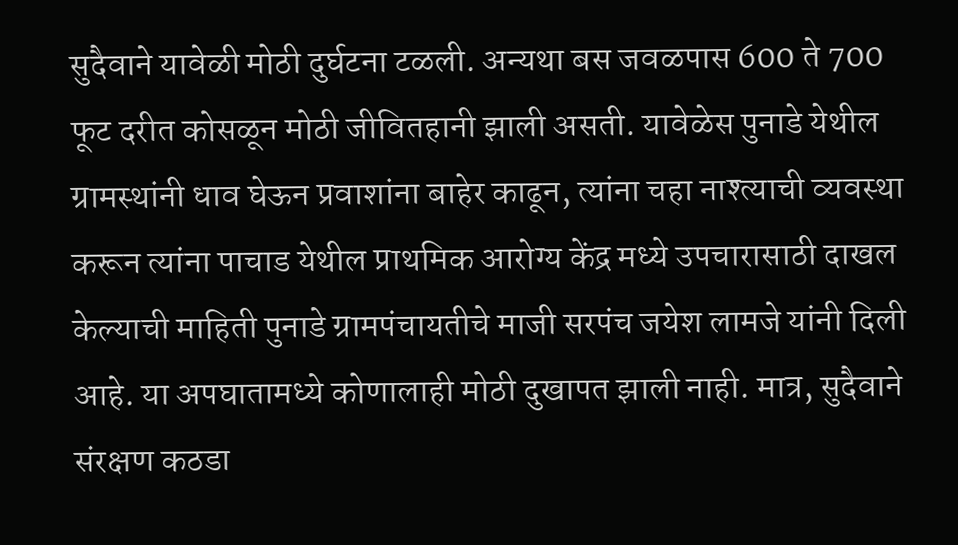सुदैवाने यावेळी मोठी दुर्घटना टळली. अन्यथा बस जवळपास 600 ते 700 फूट दरीत कोसळून मोठी जीवितहानी झाली असती. यावेळेस पुनाडे येथील ग्रामस्थांनी धाव घेऊन प्रवाशांना बाहेर काढून, त्यांना चहा नाश्त्याची व्यवस्था करून त्यांना पाचाड येथील प्राथमिक आरोग्य केंद्र मध्ये उपचारासाठी दाखल केल्याची माहिती पुनाडे ग्रामपंचायतीचे माजी सरपंच जयेश लामजे यांनी दिली आहे. या अपघातामध्ये कोणालाही मोठी दुखापत झाली नाही. मात्र, सुदैवाने संरक्षण कठडा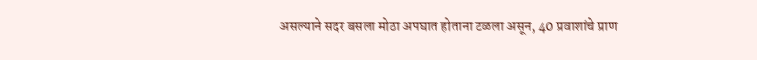असल्याने सदर बसला मोठा अपघात होताना टळला असून, 40 प्रवाशांचे प्राण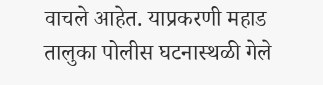वाचले आहेत. याप्रकरणी महाड तालुका पोलीस घटनास्थळी गेले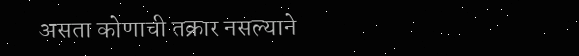असता कोणाची तक्रार नसल्याने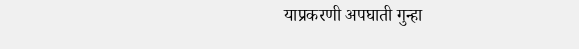याप्रकरणी अपघाती गुन्हा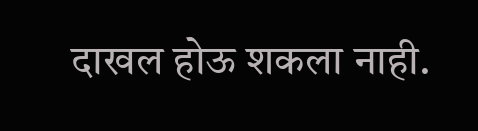दाखल होऊ शकला नाही.